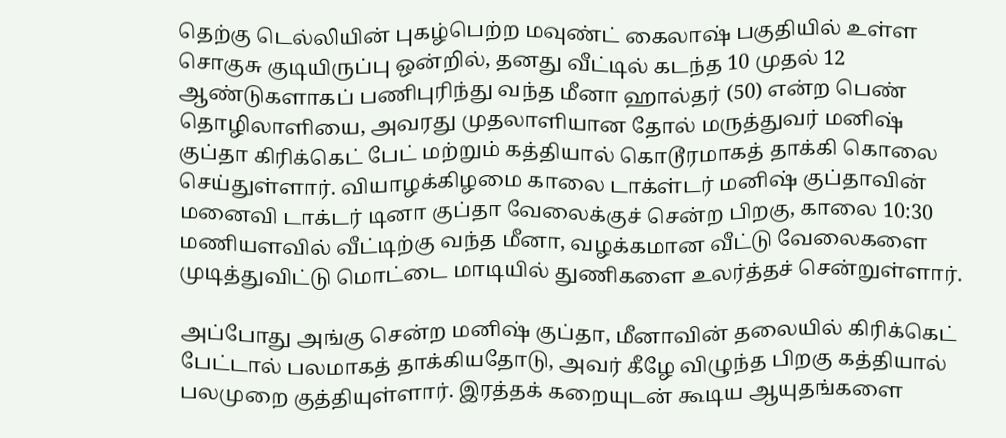தெற்கு டெல்லியின் புகழ்பெற்ற மவுண்ட் கைலாஷ் பகுதியில் உள்ள சொகுசு குடியிருப்பு ஒன்றில், தனது வீட்டில் கடந்த 10 முதல் 12 ஆண்டுகளாகப் பணிபுரிந்து வந்த மீனா ஹால்தர் (50) என்ற பெண் தொழிலாளியை, அவரது முதலாளியான தோல் மருத்துவர் மனிஷ் குப்தா கிரிக்கெட் பேட் மற்றும் கத்தியால் கொடூரமாகத் தாக்கி கொலை செய்துள்ளார். வியாழக்கிழமை காலை டாக்ள்டர் மனிஷ் குப்தாவின் மனைவி டாக்டர் டினா குப்தா வேலைக்குச் சென்ற பிறகு, காலை 10:30 மணியளவில் வீட்டிற்கு வந்த மீனா, வழக்கமான வீட்டு வேலைகளை முடித்துவிட்டு மொட்டை மாடியில் துணிகளை உலர்த்தச் சென்றுள்ளார்.

அப்போது அங்கு சென்ற மனிஷ் குப்தா, மீனாவின் தலையில் கிரிக்கெட் பேட்டால் பலமாகத் தாக்கியதோடு, அவர் கீழே விழுந்த பிறகு கத்தியால் பலமுறை குத்தியுள்ளார். இரத்தக் கறையுடன் கூடிய ஆயுதங்களை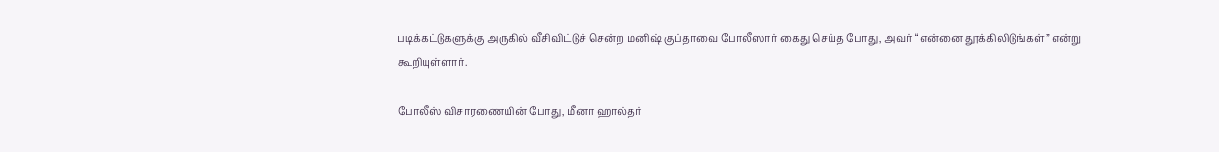படிக்கட்டுகளுக்கு அருகில் வீசிவிட்டுச் சென்ற மனிஷ் குப்தாவை போலீஸார் கைது செய்த போது, அவர் “என்னை தூக்கிலிடுங்கள்” என்று கூறியுள்ளார்.

போலீஸ் விசாரணையின் போது, மீனா ஹால்தர்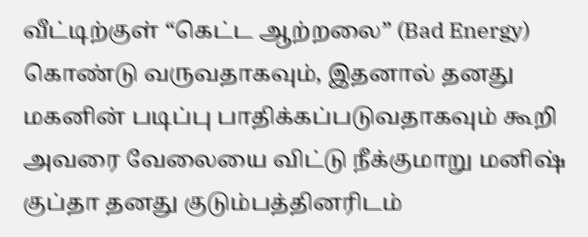வீட்டிற்குள் “கெட்ட ஆற்றலை” (Bad Energy) கொண்டு வருவதாகவும், இதனால் தனது மகனின் படிப்பு பாதிக்கப்படுவதாகவும் கூறி அவரை வேலையை விட்டு நீக்குமாறு மனிஷ் குப்தா தனது குடும்பத்தினரிடம்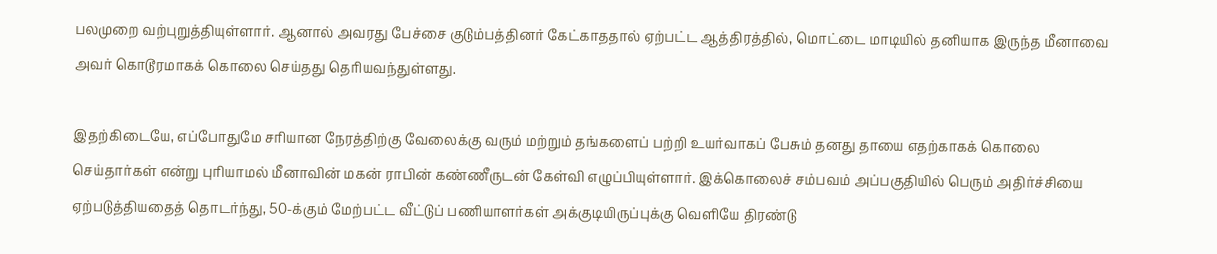பலமுறை வற்புறுத்தியுள்ளார். ஆனால் அவரது பேச்சை குடும்பத்தினர் கேட்காததால் ஏற்பட்ட ஆத்திரத்தில், மொட்டை மாடியில் தனியாக இருந்த மீனாவை அவர் கொடூரமாகக் கொலை செய்தது தெரியவந்துள்ளது.

இதற்கிடையே, எப்போதுமே சரியான நேரத்திற்கு வேலைக்கு வரும் மற்றும் தங்களைப் பற்றி உயர்வாகப் பேசும் தனது தாயை எதற்காகக் கொலை செய்தார்கள் என்று புரியாமல் மீனாவின் மகன் ராபின் கண்ணீருடன் கேள்வி எழுப்பியுள்ளார். இக்கொலைச் சம்பவம் அப்பகுதியில் பெரும் அதிர்ச்சியை ஏற்படுத்தியதைத் தொடர்ந்து, 50-க்கும் மேற்பட்ட வீட்டுப் பணியாளர்கள் அக்குடியிருப்புக்கு வெளியே திரண்டு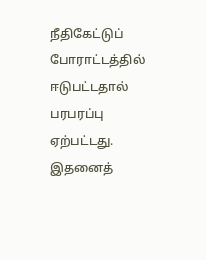நீதிகேட்டுப் போராட்டத்தில் ஈடுபட்டதால் பரபரப்பு ஏற்பட்டது. இதனைத்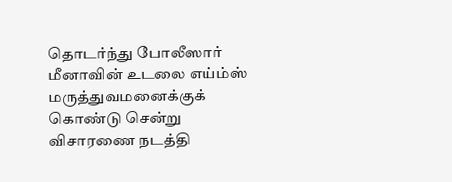தொடர்ந்து போலீஸார் மீனாவின் உடலை எய்ம்ஸ் மருத்துவமனைக்குக் கொண்டு சென்று விசாரணை நடத்தி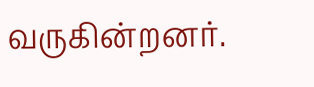வருகின்றனர்.